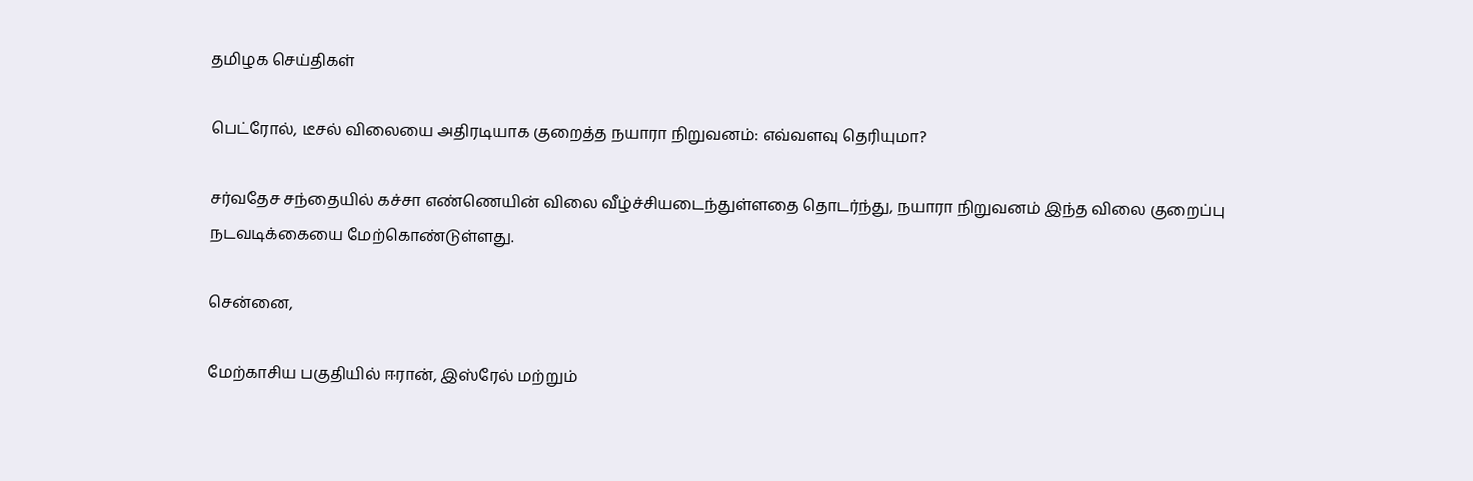தமிழக செய்திகள்

பெட்ரோல், டீசல் விலையை அதிரடியாக குறைத்த நயாரா நிறுவனம்: எவ்வளவு தெரியுமா?

சர்வதேச சந்தையில் கச்சா எண்ணெயின் விலை வீழ்ச்சியடைந்துள்ளதை தொடர்ந்து, நயாரா நிறுவனம் இந்த விலை குறைப்பு நடவடிக்கையை மேற்கொண்டுள்ளது.

சென்னை,

மேற்காசிய பகுதியில் ஈரான், இஸ்ரேல் மற்றும்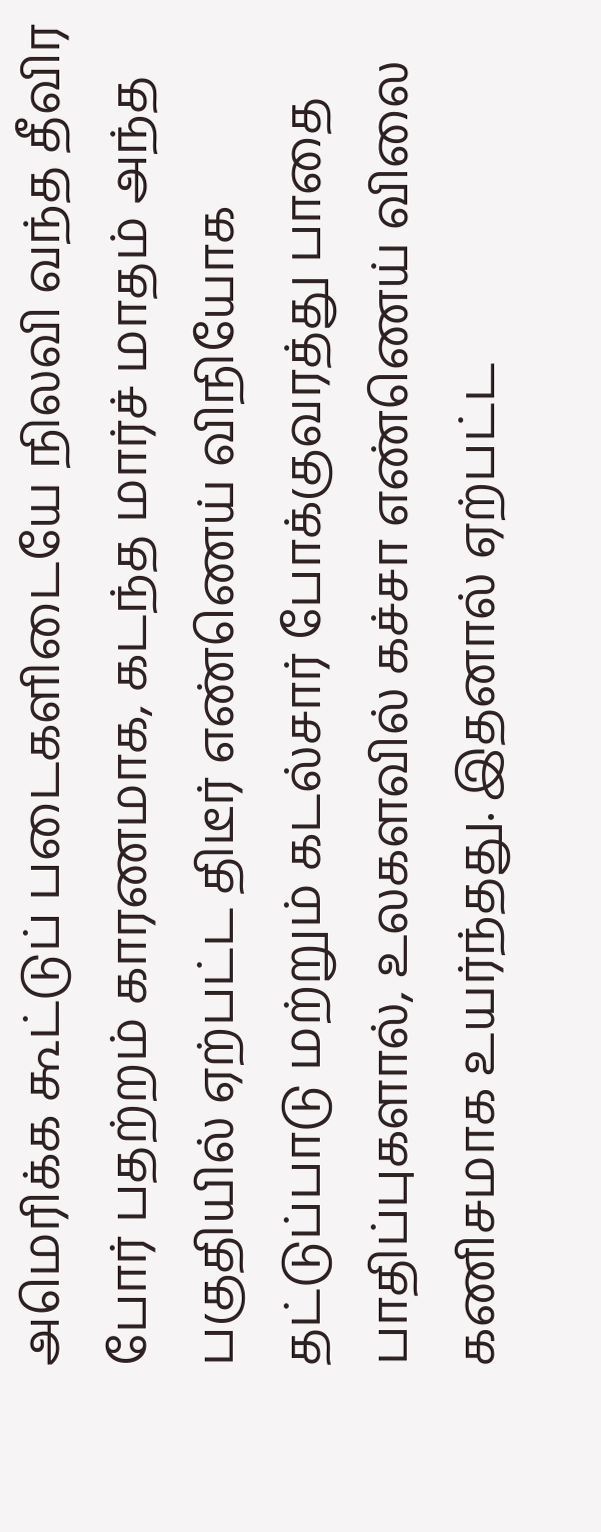அமெரிக்க கூட்டுப் படைகளிடையே நிலவி வந்த தீவிர போர் பதற்றம் காரணமாக, கடந்த மார்ச் மாதம் அந்த பகுதியில் ஏற்பட்ட திடீர் எண்ணெய் விநியோக தட்டுப்பாடு மற்றும் கடல்சார் போக்குவரத்து பாதை பாதிப்புகளால், உலகளவில் கச்சா எண்ணெய் விலை கணிசமாக உயர்ந்தது. இதனால் ஏற்பட்ட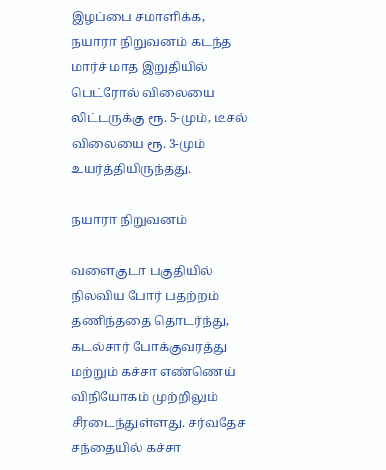இழப்பை சமாளிக்க, நயாரா நிறுவனம் கடந்த மார்ச் மாத இறுதியில் பெட்ரோல் விலையை லிட்டருக்கு ரூ. 5-மும், டீசல் விலையை ரூ. 3-மும் உயர்த்தியிருந்தது.

நயாரா நிறுவனம்

வளைகுடா பகுதியில் நிலவிய போர் பதற்றம் தணிந்ததை தொடர்ந்து, கடல்சார் போக்குவரத்து மற்றும் கச்சா எண்ணெய் விநியோகம் முற்றிலும் சீரடைந்துள்ளது. சர்வதேச சந்தையில் கச்சா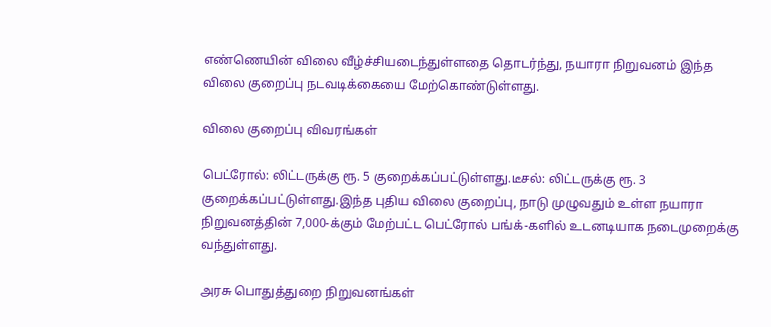எண்ணெயின் விலை வீழ்ச்சியடைந்துள்ளதை தொடர்ந்து, நயாரா நிறுவனம் இந்த விலை குறைப்பு நடவடிக்கையை மேற்கொண்டுள்ளது.

விலை குறைப்பு விவரங்கள்

பெட்ரோல்: லிட்டருக்கு ரூ. 5 குறைக்கப்பட்டுள்ளது.டீசல்: லிட்டருக்கு ரூ. 3 குறைக்கப்பட்டுள்ளது.இந்த புதிய விலை குறைப்பு, நாடு முழுவதும் உள்ள நயாரா நிறுவனத்தின் 7,000-க்கும் மேற்பட்ட பெட்ரோல் பங்க்-களில் உடனடியாக நடைமுறைக்கு வந்துள்ளது.

அரசு பொதுத்துறை நிறுவனங்கள்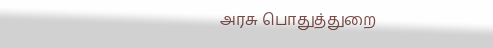அரசு பொதுத்துறை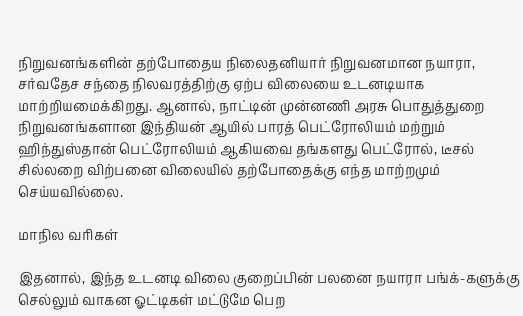நிறுவனங்களின் தற்போதைய நிலைதனியார் நிறுவனமான நயாரா, சர்வதேச சந்தை நிலவரத்திற்கு ஏற்ப விலையை உடனடியாக மாற்றியமைக்கிறது. ஆனால், நாட்டின் முன்னணி அரசு பொதுத்துறை நிறுவனங்களான இந்தியன் ஆயில் பாரத் பெட்ரோலியம் மற்றும் ஹிந்துஸ்தான் பெட்ரோலியம் ஆகியவை தங்களது பெட்ரோல், டீசல் சில்லறை விற்பனை விலையில் தற்போதைக்கு எந்த மாற்றமும் செய்யவில்லை.

மாநில வரிகள்

இதனால், இந்த உடனடி விலை குறைப்பின் பலனை நயாரா பங்க்-களுக்கு செல்லும் வாகன ஓட்டிகள் மட்டுமே பெற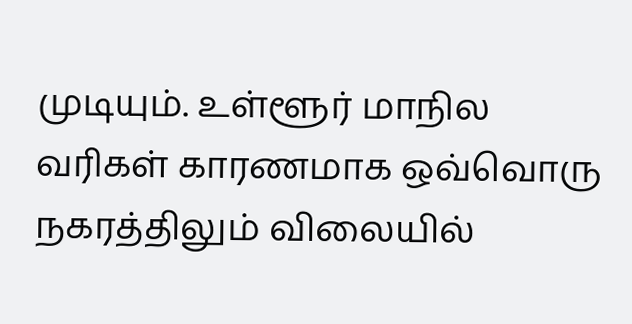முடியும். உள்ளூர் மாநில வரிகள் காரணமாக ஒவ்வொரு நகரத்திலும் விலையில்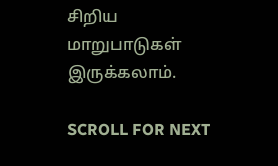சிறிய மாறுபாடுகள் இருக்கலாம்.

SCROLL FOR NEXT